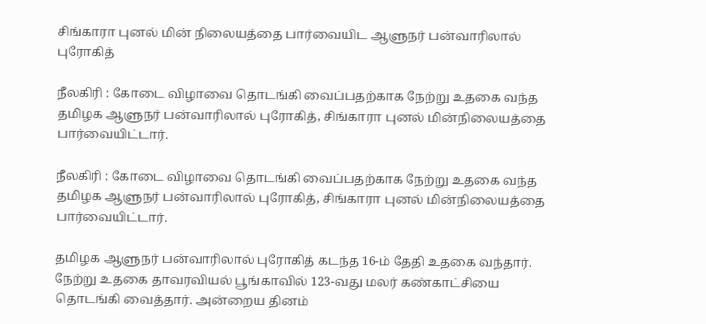சிங்காரா புனல் மின் நிலையத்தை பார்வையிட ஆளுநர் பன்வாரிலால் புரோகித்

நீலகிரி : கோடை விழாவை தொடங்கி வைப்பதற்காக நேற்று உதகை வந்த தமிழக ஆளுநர் பன்வாரிலால் புரோகித், சிங்காரா புனல் மின்நிலையத்தை பார்வையிட்டார்.

நீலகிரி : கோடை விழாவை தொடங்கி வைப்பதற்காக நேற்று உதகை வந்த தமிழக ஆளுநர் பன்வாரிலால் புரோகித், சிங்காரா புனல் மின்நிலையத்தை பார்வையிட்டார்.

தமிழக ஆளுநர் பன்வாரிலால் புரோகித் கடந்த 16-ம் தேதி உதகை வந்தார். நேற்று உதகை தாவரவியல் பூங்காவில் 123-வது மலர் கண்காட்சியை தொடங்கி வைத்தார். அன்றைய தினம்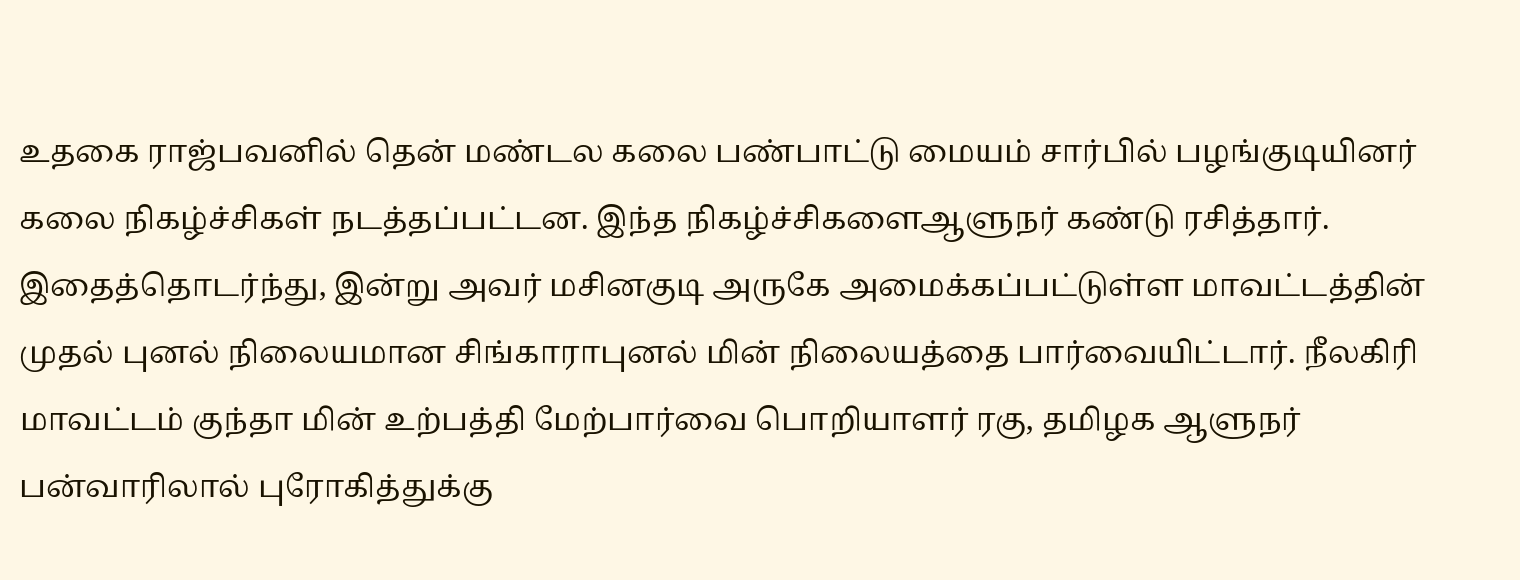உதகை ராஜ்பவனில் தென் மண்டல கலை பண்பாட்டு மையம் சார்பில் பழங்குடியினர் கலை நிகழ்ச்சிகள் நடத்தப்பட்டன. இந்த நிகழ்ச்சிகளைஆளுநர் கண்டு ரசித்தார். இதைத்தொடர்ந்து, இன்று அவர் மசினகுடி அருகே அமைக்கப்பட்டுள்ள மாவட்டத்தின் முதல் புனல் நிலையமான சிங்காராபுனல் மின் நிலையத்தை பார்வையிட்டார். நீலகிரி மாவட்டம் குந்தா மின் உற்பத்தி மேற்பார்வை பொறியாளர் ரகு, தமிழக ஆளுநர் பன்வாரிலால் புரோகித்துக்கு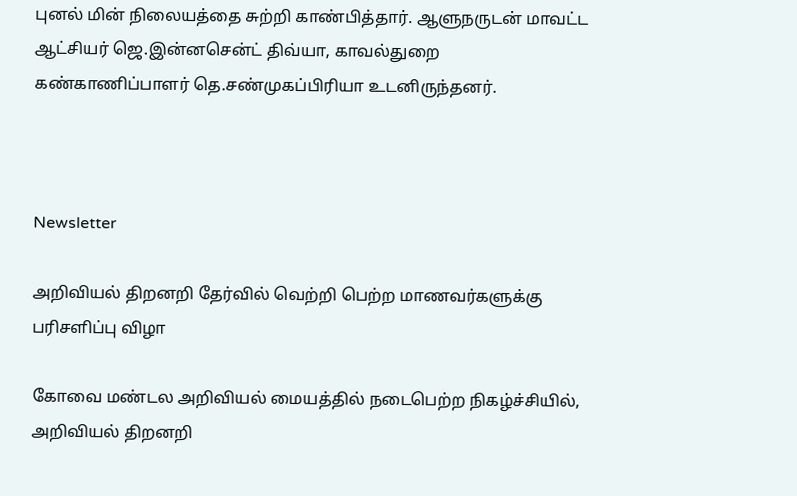புனல் மின் நிலையத்தை சுற்றி காண்பித்தார். ஆளுநருடன் மாவட்ட ஆட்சியர் ஜெ.இன்னசென்ட் திவ்யா, காவல்துறை கண்காணிப்பாளர் தெ.சண்முகப்பிரியா உடனிருந்தனர்.



Newsletter

அறிவியல் திறனறி தேர்வில் வெற்றி பெற்ற மாணவர்களுக்கு பரிசளிப்பு விழா

கோவை மண்டல அறிவியல் மையத்தில் நடைபெற்ற நிகழ்ச்சியில், அறிவியல் திறனறி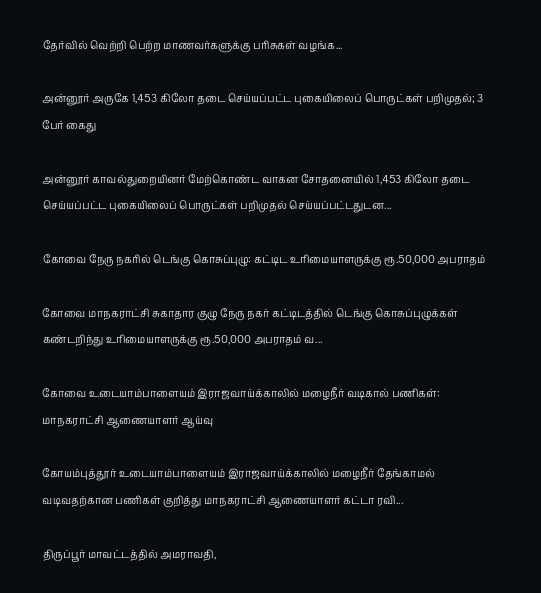தேர்வில் வெற்றி பெற்ற மாணவர்களுக்கு பரிசுகள் வழங்க...

அன்னூர் அருகே 1,453 கிலோ தடை செய்யப்பட்ட புகையிலைப் பொருட்கள் பறிமுதல்; 3 பேர் கைது

அன்னூர் காவல்துறையினர் மேற்கொண்ட வாகன சோதனையில் 1,453 கிலோ தடை செய்யப்பட்ட புகையிலைப் பொருட்கள் பறிமுதல் செய்யப்பட்டதுடன...

கோவை நேரு நகரில் டெங்கு கொசுப்புழு: கட்டிட உரிமையாளருக்கு ரூ.50,000 அபராதம்

கோவை மாநகராட்சி சுகாதார குழு நேரு நகர் கட்டிடத்தில் டெங்கு கொசுப்புழுக்கள் கண்டறிந்து உரிமையாளருக்கு ரூ.50,000 அபராதம் வ...

கோவை உடையாம்பாளையம் இராஜவாய்க்காலில் மழைநீர் வடிகால் பணிகள்: மாநகராட்சி ஆணையாளர் ஆய்வு

கோயம்புத்தூர் உடையாம்பாளையம் இராஜவாய்க்காலில் மழைநீர் தேங்காமல் வடிவதற்கான பணிகள் குறித்து மாநகராட்சி ஆணையாளர் கட்டா ரவி...

திருப்பூர் மாவட்டத்தில் அமராவதி,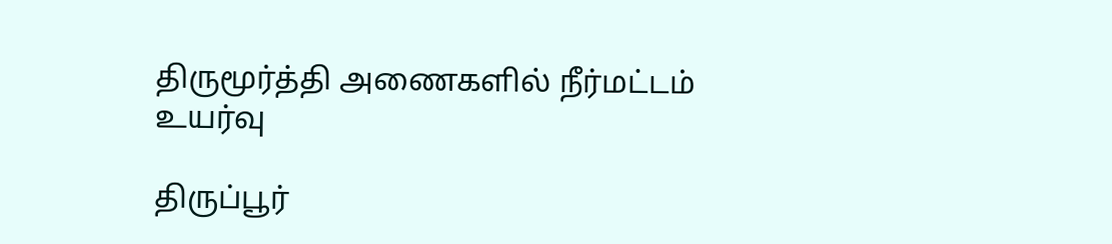திருமூர்த்தி அணைகளில் நீர்மட்டம் உயர்வு

திருப்பூர்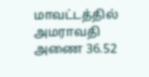மாவட்டத்தில் அமராவதி அணை 36.52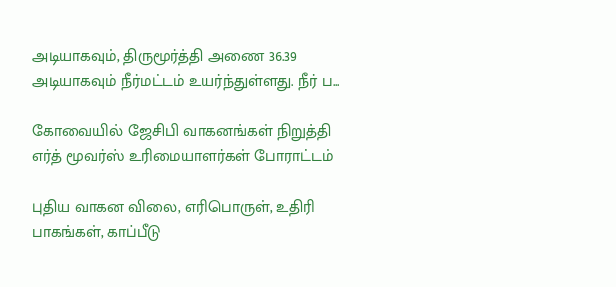அடியாகவும், திருமூர்த்தி அணை 36.39 அடியாகவும் நீர்மட்டம் உயர்ந்துள்ளது. நீர் ப...

கோவையில் ஜேசிபி வாகனங்கள் நிறுத்தி எர்த் மூவர்ஸ் உரிமையாளர்கள் போராட்டம்

புதிய வாகன விலை, எரிபொருள், உதிரி பாகங்கள், காப்பீடு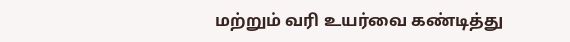மற்றும் வரி உயர்வை கண்டித்து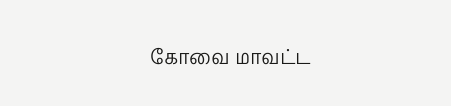கோவை மாவட்ட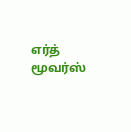எர்த் மூவர்ஸ்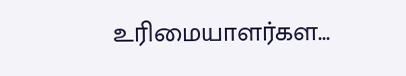உரிமையாளர்கள...